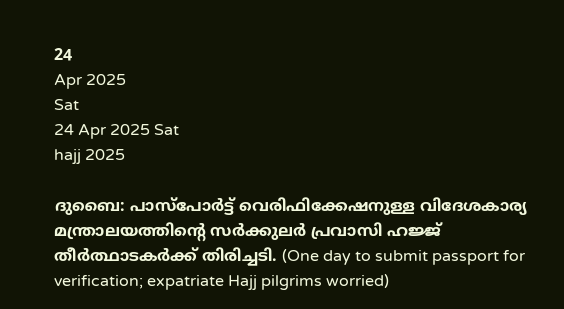24
Apr 2025
Sat
24 Apr 2025 Sat
hajj 2025

ദുബൈ: പാസ്‌പോര്‍ട്ട് വെരിഫിക്കേഷനുള്ള വിദേശകാര്യ മന്ത്രാലയത്തിന്റെ സര്‍ക്കുലര്‍ പ്രവാസി ഹജ്ജ് തീര്‍ത്ഥാടകര്‍ക്ക് തിരിച്ചടി. (One day to submit passport for verification; expatriate Hajj pilgrims worried)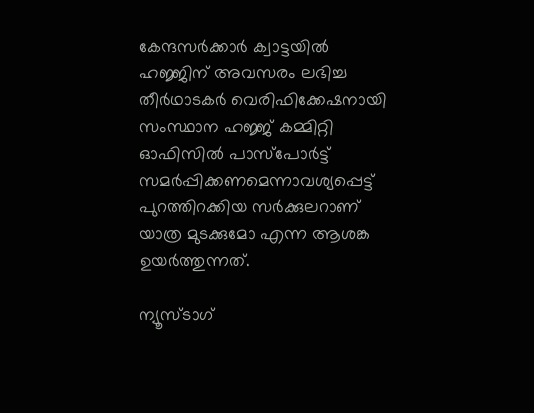കേന്ദസര്‍ക്കാര്‍ ക്വാട്ടയില്‍ ഹജ്ജിന് അവസരം ലഭിച്ച തീര്‍ഥാടകര്‍ വെരിഫിക്കേഷനായി സംസ്ഥാന ഹജ്ജ് കമ്മിറ്റി ഓഫിസില്‍ പാസ്‌പോര്‍ട്ട് സമര്‍പ്പിക്കണമെന്നാവശ്യപ്പെട്ട് പുറത്തിറക്കിയ സര്‍ക്കുലറാണ് യാത്ര മുടക്കുമോ എന്ന ആശങ്ക ഉയര്‍ത്തുന്നത്.

ന്യൂസ്ടാഗ്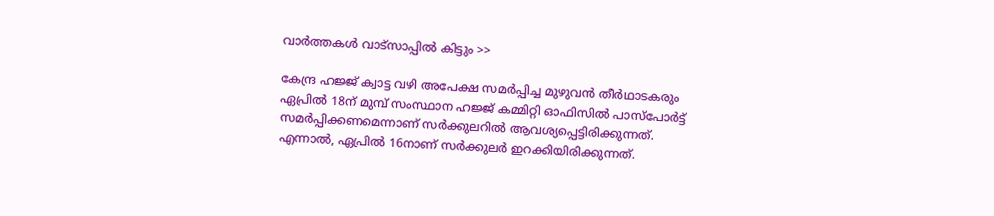വാര്‍ത്തകള്‍ വാട്‌സാപ്പില്‍ കിട്ടും >>

കേന്ദ്ര ഹജ്ജ് ക്വാട്ട വഴി അപേക്ഷ സമര്‍പ്പിച്ച മുഴുവന്‍ തീര്‍ഥാടകരും ഏപ്രില്‍ 18ന് മുമ്പ് സംസ്ഥാന ഹജ്ജ് കമ്മിറ്റി ഓഫിസില്‍ പാസ്‌പോര്‍ട്ട് സമര്‍പ്പിക്കണമെന്നാണ് സര്‍ക്കുലറില്‍ ആവശ്യപ്പെട്ടിരിക്കുന്നത്. എന്നാല്‍, ഏപ്രില്‍ 16നാണ് സര്‍ക്കുലര്‍ ഇറക്കിയിരിക്കുന്നത്.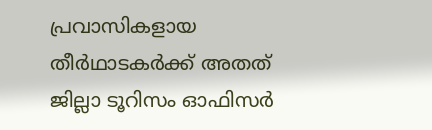പ്രവാസികളായ തീര്‍ഥാടകര്‍ക്ക് അതത് ജില്ലാ ടൂറിസം ഓഫിസര്‍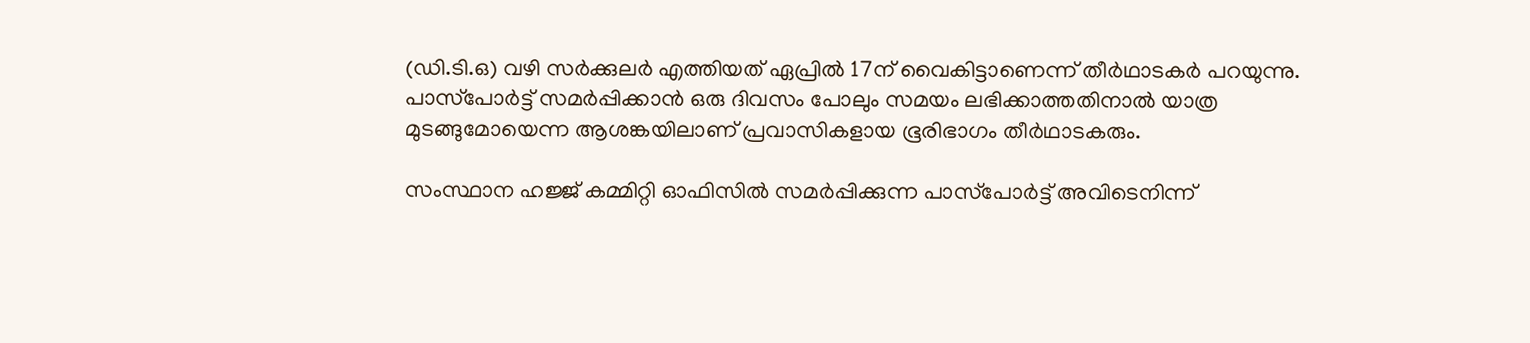(ഡി.ടി.ഒ) വഴി സര്‍ക്കുലര്‍ എത്തിയത് ഏപ്രില്‍ 17ന് വൈകിട്ടാണെന്ന് തീര്‍ഥാടകര്‍ പറയുന്നു. പാസ്‌പോര്‍ട്ട് സമര്‍പ്പിക്കാന്‍ ഒരു ദിവസം പോലും സമയം ലഭിക്കാത്തതിനാല്‍ യാത്ര മുടങ്ങുമോയെന്ന ആശങ്കയിലാണ് പ്രവാസികളായ ഭൂരിഭാഗം തീര്‍ഥാടകരും.

സംസ്ഥാന ഹജ്ജ് കമ്മിറ്റി ഓഫിസില്‍ സമര്‍പ്പിക്കുന്ന പാസ്‌പോര്‍ട്ട് അവിടെനിന്ന്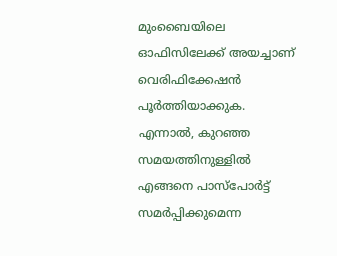മുംബൈയിലെ ഓഫിസിലേക്ക് അയച്ചാണ് വെരിഫിക്കേഷന്‍ പൂര്‍ത്തിയാക്കുക. എന്നാല്‍, കുറഞ്ഞ സമയത്തിനുള്ളില്‍ എങ്ങനെ പാസ്‌പോര്‍ട്ട് സമര്‍പ്പിക്കുമെന്ന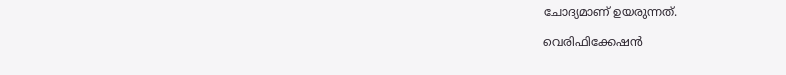ചോദ്യമാണ് ഉയരുന്നത്.

വെരിഫിക്കേഷന്‍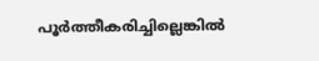പൂര്‍ത്തീകരിച്ചില്ലെങ്കില്‍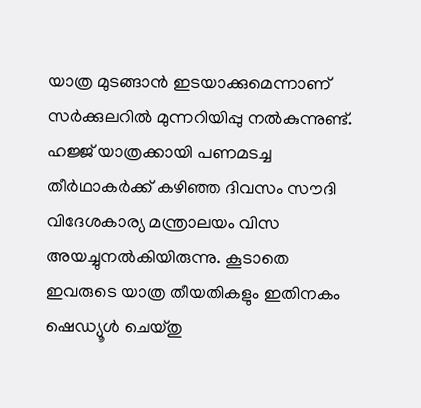യാത്ര മുടങ്ങാന്‍ ഇടയാക്കുമെന്നാണ് സര്‍ക്കുലറില്‍ മുന്നറിയിപ്പു നല്‍കുന്നുണ്ട്. ഹജ്ജ് യാത്രക്കായി പണമടച്ച തീര്‍ഥാകര്‍ക്ക് കഴിഞ്ഞ ദിവസം സൗദി വിദേശകാര്യ മന്ത്രാലയം വിസ അയച്ചുനല്‍കിയിരുന്നു. കൂടാതെ ഇവരുടെ യാത്ര തീയതികളും ഇതിനകം ഷെഡ്യൂള്‍ ചെയ്തു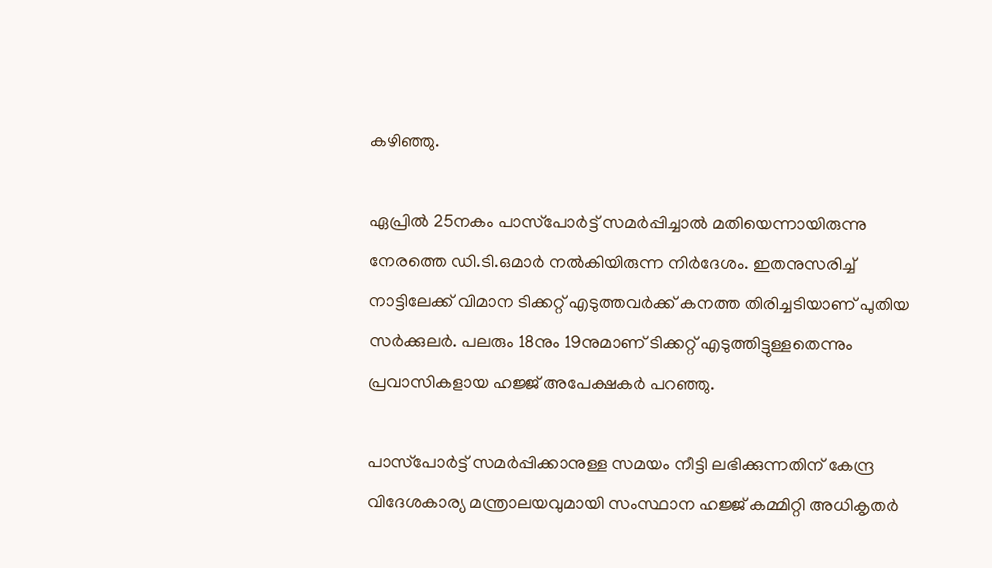കഴിഞ്ഞു.

ഏപ്രില്‍ 25നകം പാസ്‌പോര്‍ട്ട് സമര്‍പ്പിച്ചാല്‍ മതിയെന്നായിരുന്നു നേരത്തെ ഡി.ടി.ഒമാര്‍ നല്‍കിയിരുന്ന നിര്‍ദേശം. ഇതനുസരിച്ച് നാട്ടിലേക്ക് വിമാന ടിക്കറ്റ് എടുത്തവര്‍ക്ക് കനത്ത തിരിച്ചടിയാണ് പുതിയ സര്‍ക്കുലര്‍. പലരും 18നും 19നുമാണ് ടിക്കറ്റ് എടുത്തിട്ടുള്ളതെന്നും പ്രവാസികളായ ഹജ്ജ് അപേക്ഷകര്‍ പറഞ്ഞു.

പാസ്‌പോര്‍ട്ട് സമര്‍പ്പിക്കാനുള്ള സമയം നീട്ടി ലഭിക്കുന്നതിന് കേന്ദ്ര വിദേശകാര്യ മന്ത്രാലയവുമായി സംസ്ഥാന ഹജ്ജ് കമ്മിറ്റി അധികൃതര്‍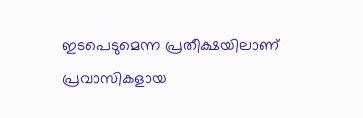ഇടപെടുമെന്ന പ്രതീക്ഷയിലാണ് പ്രവാസികളായ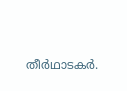തീര്‍ഥാടകര്‍.